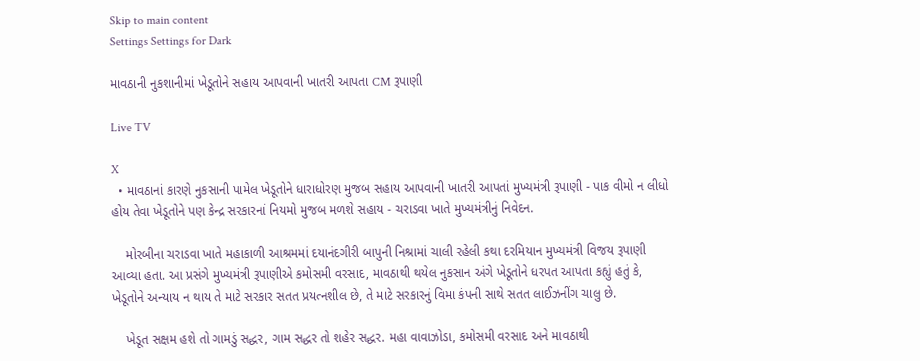Skip to main content
Settings Settings for Dark

માવઠાની નુકશાનીમાં ખેડૂતોને સહાય આપવાની ખાતરી આપતા CM રૂપાણી

Live TV

X
  • માવઠાનાં કારણે નુકસાની પામેલ ખેડૂતોને ધારાધોરણ મુજબ સહાય આપવાની ખાતરી આપતાં મુખ્યમંત્રી રૂપાણી - પાક વીમો ન લીધો હોય તેવા ખેડૂતોને પણ કેન્દ્ર સરકારનાં નિયમો મુજબ મળશે સહાય - ચરાડવા ખાતે મુખ્યમંત્રીનું નિવેદન.

    મોરબીના ચરાડવા ખાતે મહાકાળી આશ્રમમાં દયાનંદગીરી બાપુની નિશ્રામાં ચાલી રહેલી કથા દરમિયાન મુખ્યમંત્રી વિજય રૂપાણી આવ્યા હતા. આ પ્રસંગે મુખ્યમંત્રી રૂપાણીએ કમોસમી વરસાદ, માવઠાથી થયેલ નુકસાન અંગે ખેડૂતોને ધરપત આપતા કહ્યું હતું કે, ખેડૂતોને અન્યાય ન થાય તે માટે સરકાર સતત પ્રયત્નશીલ છે, તે માટે સરકારનું વિમા કંપની સાથે સતત લાઈઝનીંગ ચાલુ છે.

    ખેડૂત સક્ષમ હશે તો ગામડું સદ્ધર, ગામ સદ્ધર તો શહેર સદ્ધર. મહા વાવાઝોડા, કમોસમી વરસાદ અને માવઠાથી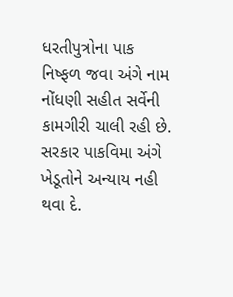ધરતીપુત્રોના પાક નિષ્ફળ જવા અંગે નામ નોંધણી સહીત સર્વેની કામગીરી ચાલી રહી છે. સરકાર પાકવિમા અંગે ખેડૂતોને અન્યાય નહી થવા દે.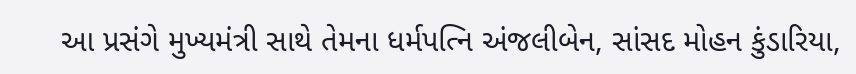આ પ્રસંગે મુખ્યમંત્રી સાથે તેમના ધર્મપત્નિ અંજલીબેન, સાંસદ મોહન કુંડારિયા,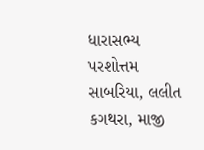ધારાસભ્ય પરશોત્તમ સાબરિયા, લલીત કગથરા, માજી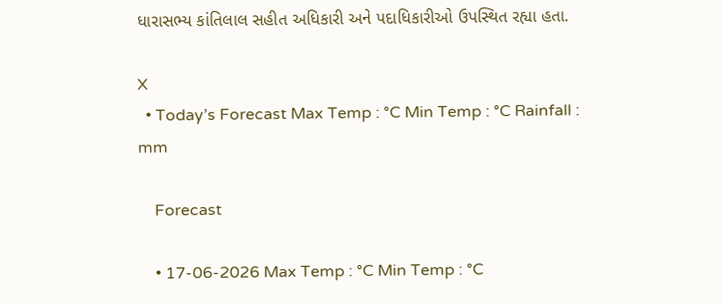ધારાસભ્ય કાંતિલાલ સહીત અધિકારી અને પદાધિકારીઓ ઉપસ્થિત રહ્યા હતા.

X
  • Today’s Forecast Max Temp : °C Min Temp : °C Rainfall : mm

    Forecast

    • 17-06-2026 Max Temp : °C Min Temp : °C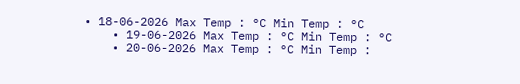• 18-06-2026 Max Temp : °C Min Temp : °C
    • 19-06-2026 Max Temp : °C Min Temp : °C
    • 20-06-2026 Max Temp : °C Min Temp :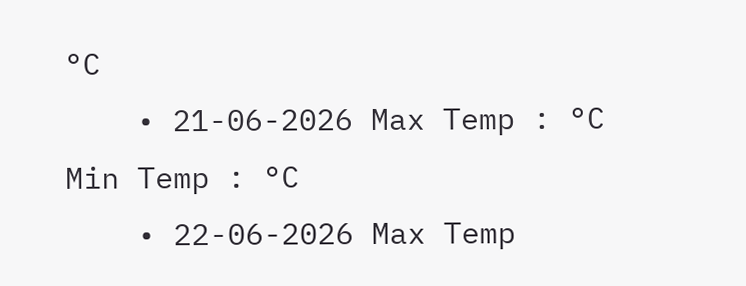°C
    • 21-06-2026 Max Temp : °C Min Temp : °C
    • 22-06-2026 Max Temp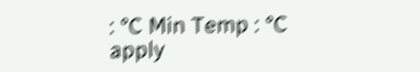: °C Min Temp : °C
apply